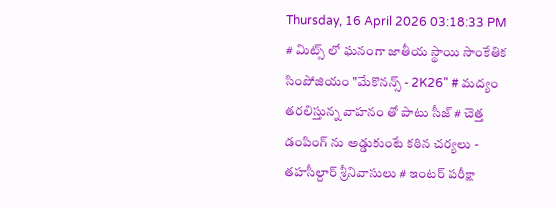Thursday, 16 April 2026 03:18:33 PM
# మిట్స్ లో ఘనంగా జాతీయ స్థాయి సాంకేతిక సింపోజియం "మేకొనన్స్ - 2K26" # మద్యం తరలిస్తున్న వాహనం తో పాటు సీజ్ # చెత్త డంపింగ్ ను అడ్డుకుంటే కఠిన చర్యలు - తహసీల్దార్ శ్రీనివాసులు # ఇంటర్ పరీక్షా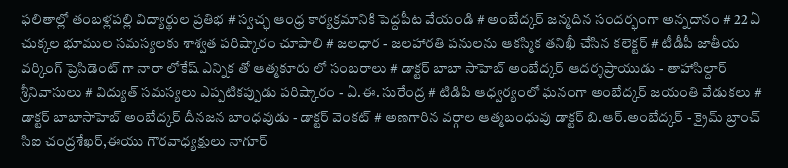ఫలితాల్లో తంబళ్లపల్లి విద్యార్థుల ప్రతిభ # స్వచ్ఛ ఆంధ్ర కార్యక్రమానికి పెద్దపీట వేయండి # అంబేద్కర్ జన్మదిన సందర్భంగా అన్నదానం # 22 ఏ చుక్కల భూముల సమస్యలకు శాశ్వత పరిష్కారం చూపాలి # జలధార - జలహారతి పనులను ఆకస్మిక తనిఖీ చేసిన కలెక్టర్ # టీడీపీ జాతీయ వర్కింగ్ ప్రెసిడెంట్ గా నారా లోకేష్ ఎన్నిక తో ఆత్మకూరు లో సంబరాలు # డాక్టర్ బాబా సాహెబ్ అంబేద్కర్ ఆదర్శప్రాయుడు - తాహాసిల్దార్ శ్రీనివాసులు # విద్యుత్ సమస్యలు ఎప్పటికప్పుడు పరిష్కారం - ఏ.ఈ. సురేంద్ర # టిడిపి ఆధ్వర్యంలో ఘనంగా అంబేద్కర్ జయంతి వేడుకలు # డాక్టర్ బాబాసాహెబ్ అంబేద్కర్ దీనజన బాంధవుడు - డాక్టర్ వెంకట్ # అణగారిన వర్గాల ఆత్మబంధువు డాక్టర్ బి.ఆర్.అంబేద్కర్ - క్రైమ్ బ్రాంచ్ సిఐ చంద్రశేఖర్,ఈయు గౌరవాధ్యక్షులు నాగూర్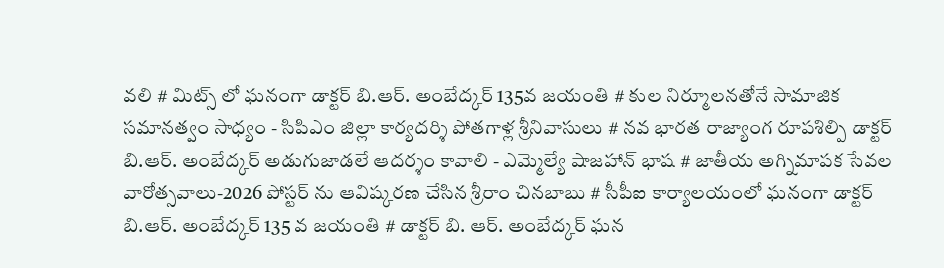వలి # మిట్స్ లో ఘనంగా డాక్టర్ బి.ఆర్. అంబేద్కర్ 135వ జయంతి # కుల నిర్మూలనతోనే సామాజిక సమానత్వం సాధ్యం - సిపిఎం జిల్లా కార్యదర్శి పోతగాళ్ల శ్రీనివాసులు # నవ భారత రాజ్యాంగ రూపశిల్పి డాక్టర్ బి.ఆర్. అంబేద్కర్ అడుగుజాడలే ఆదర్శం కావాలి - ఎమ్మెల్యే షాజహాన్ భాష # జాతీయ అగ్నిమాపక సేవల వారోత్సవాలు-2026 పోస్టర్ ను ఆవిష్కరణ చేసిన శ్రీరాం చినబాబు # సీపీఐ కార్యాలయంలో ఘనంగా డాక్టర్ బి.ఆర్. అంబేద్కర్ 135 వ జయంతి # డాక్టర్ బి. ఆర్. అంబేద్కర్ ఘన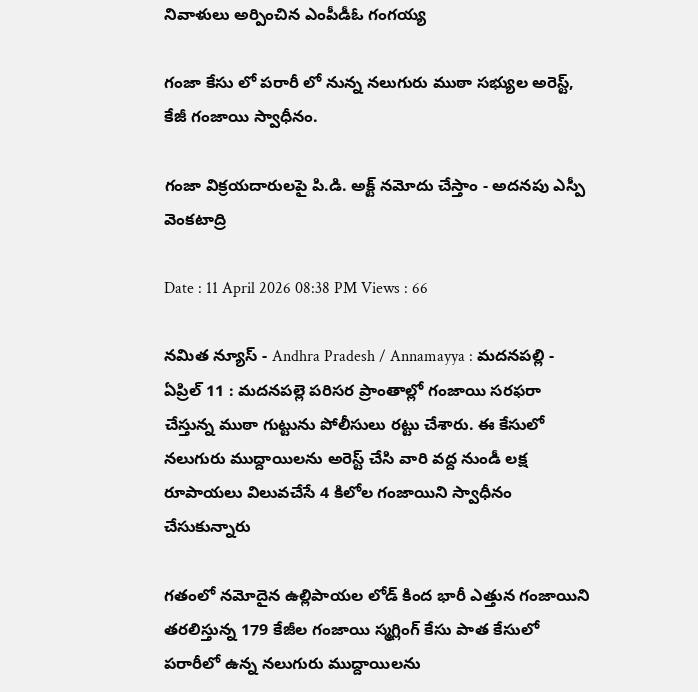నివాళులు అర్పించిన ఎంపీడీఓ గంగయ్య

గంజా కేసు లో పరారీ లో నున్న నలుగురు ముఠా సభ్యుల అరెస్ట్, కేజీ గంజాయి స్వాధీనం.

గంజా విక్రయదారులపై పి.డి. అక్ట్ నమోదు చేస్తాం - అదనపు ఎస్పీ వెంకటాద్రి

Date : 11 April 2026 08:38 PM Views : 66

నమిత న్యూస్ - Andhra Pradesh / Annamayya : మదనపల్లి - ఏప్రిల్ 11 : మదనపల్లె పరిసర ప్రాంతాల్లో గంజాయి సరఫరా చేస్తున్న ముఠా గుట్టును పోలీసులు రట్టు చేశారు. ఈ కేసులో నలుగురు ముద్దాయిలను అరెస్ట్ చేసి వారి వద్ద నుండీ లక్ష రూపాయలు విలువచేసే 4 కిలోల గంజాయిని స్వాధీనం చేసుకున్నారు

గతంలో నమోదైన ఉల్లిపాయల లోడ్ కింద భారీ ఎత్తున గంజాయిని తరలిస్తున్న 179 కేజీల గంజాయి స్మగ్లింగ్ కేసు పాత కేసులో పరారీలో ఉన్న నలుగురు ముద్దాయిలను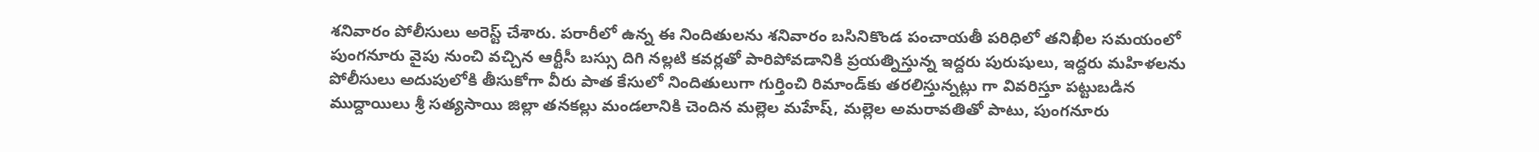శనివారం పోలీసులు అరెస్ట్ చేశారు. పరారీలో ఉన్న ఈ నిందితులను శనివారం బసినికొండ పంచాయతీ పరిధిలో తనిఖీల సమయంలో పుంగనూరు వైపు నుంచి వచ్చిన ఆర్టీసీ బస్సు దిగి నల్లటి కవర్లతో పారిపోవడానికి ప్రయత్నిస్తున్న ఇద్దరు పురుషులు, ఇద్దరు మహిళలను పోలీసులు అదుపులోకి తీసుకోగా వీరు పాత కేసులో నిందితులుగా గుర్తించి రిమాండ్‌కు తరలిస్తున్నట్లు గా వివరిస్తూ పట్టుబడిన ముద్దాయిలు శ్రీ సత్యసాయి జిల్లా తనకల్లు మండలానికి చెందిన మల్లెల మహేష్, మల్లెల అమరావతితో పాటు, పుంగనూరు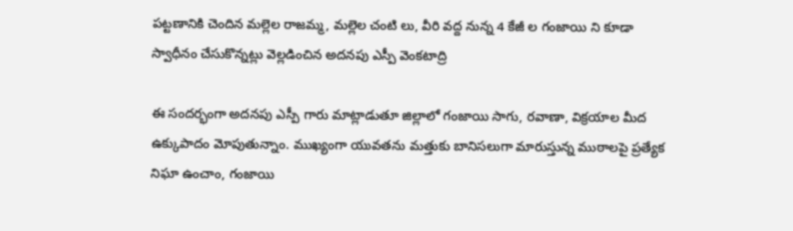పట్టణానికి చెందిన మల్లెల రాజమ్మ, మల్లెల చంటి లు, వీరి వద్ద నున్న 4 కేజీ ల గంజాయి ని కూడా స్వాధీనం చేసుకొన్నట్లు వెల్లడించిన అదనపు ఎస్పీ వెంకటాద్రి

ఈ సందర్భంగా అదనపు ఎస్పీ గారు మాట్లాడుతూ జిల్లాలో గంజాయి సాగు, రవాణా, విక్రయాల మీద ఉక్కుపాదం మోపుతున్నాం. ముఖ్యంగా యువతను మత్తుకు బానిసలుగా మారుస్తున్న ముఠాలపై ప్రత్యేక నిఘా ఉంచాం, గంజాయి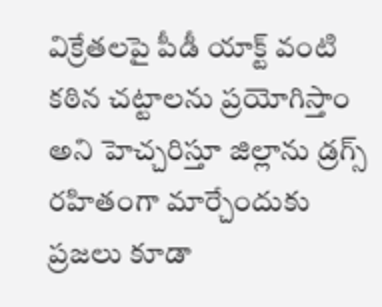విక్రేతలపై పీడీ యాక్ట్ వంటి కఠిన చట్టాలను ప్రయోగిస్తాం అని హెచ్చరిస్తూ జిల్లాను డ్రగ్స్ రహితంగా మార్చేందుకు ప్రజలు కూడా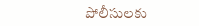పోలీసులకు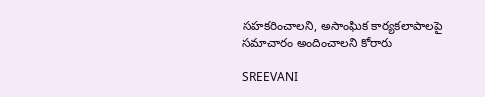సహకరించాలని, అసాంఘిక కార్యకలాపాలపై సమాచారం అందించాలని కోరారు

SREEVANI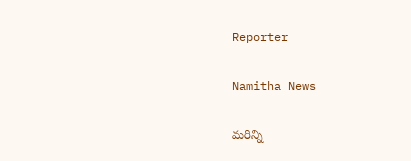Reporter

Namitha News

మరిన్ని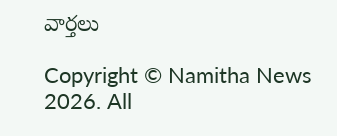వార్తలు

Copyright © Namitha News 2026. All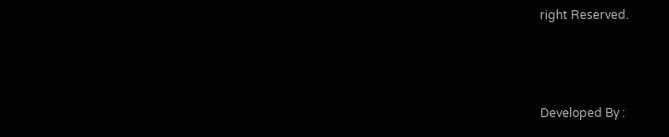right Reserved.



Developed By :